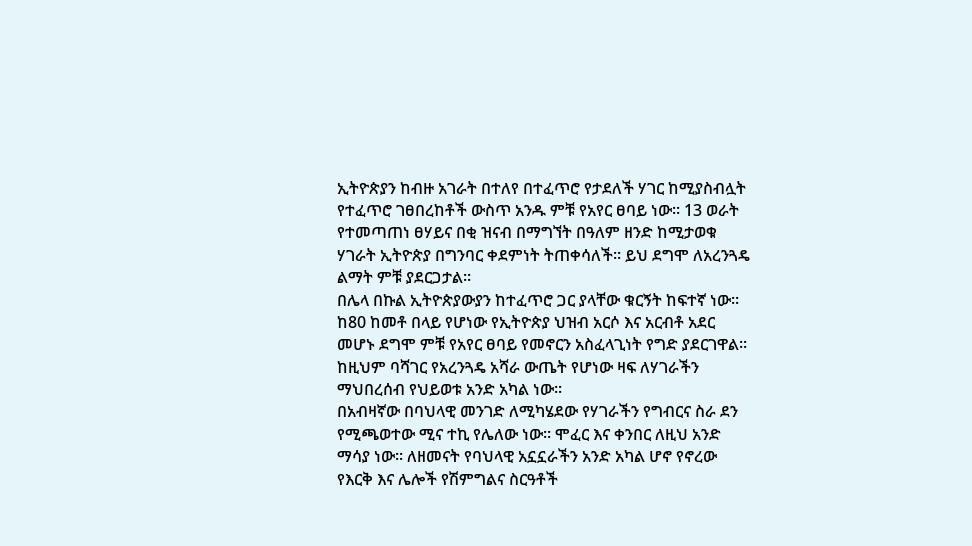ኢትዮጵያን ከብዙ አገራት በተለየ በተፈጥሮ የታደለች ሃገር ከሚያስብሏት የተፈጥሮ ገፀበረከቶች ውስጥ አንዱ ምቹ የአየር ፀባይ ነው፡፡ 13 ወራት የተመጣጠነ ፀሃይና በቂ ዝናብ በማግኘት በዓለም ዘንድ ከሚታወቁ ሃገራት ኢትዮጵያ በግንባር ቀደምነት ትጠቀሳለች፡፡ ይህ ደግሞ ለአረንጓዴ ልማት ምቹ ያደርጋታል፡፡
በሌላ በኩል ኢትዮጵያውያን ከተፈጥሮ ጋር ያላቸው ቁርኝት ከፍተኛ ነው፡፡ ከ80 ከመቶ በላይ የሆነው የኢትዮጵያ ህዝብ አርሶ እና አርብቶ አደር መሆኑ ደግሞ ምቹ የአየር ፀባይ የመኖርን አስፈላጊነት የግድ ያደርገዋል፡፡ ከዚህም ባሻገር የአረንጓዴ አሻራ ውጤት የሆነው ዛፍ ለሃገራችን ማህበረሰብ የህይወቱ አንድ አካል ነው፡፡
በአብዛኛው በባህላዊ መንገድ ለሚካሄደው የሃገራችን የግብርና ስራ ደን የሚጫወተው ሚና ተኪ የሌለው ነው፡፡ ሞፈር እና ቀንበር ለዚህ አንድ ማሳያ ነው፡፡ ለዘመናት የባህላዊ አኗኗራችን አንድ አካል ሆኖ የኖረው የእርቅ እና ሌሎች የሽምግልና ስርዓቶች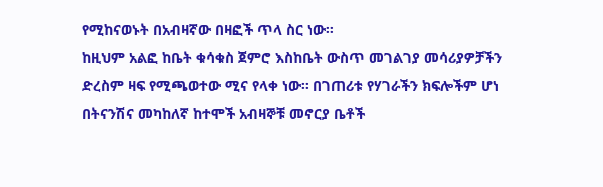የሚከናወኑት በአብዛኛው በዛፎች ጥላ ስር ነው፡፡
ከዚህም አልፎ ከቤት ቁሳቁስ ጀምሮ እስከቤት ውስጥ መገልገያ መሳሪያዎቻችን ድረስም ዛፍ የሚጫወተው ሚና የላቀ ነው፡፡ በገጠሪቱ የሃገራችን ክፍሎችም ሆነ በትናንሽና መካከለኛ ከተሞች አብዛኞቹ መኖርያ ቤቶች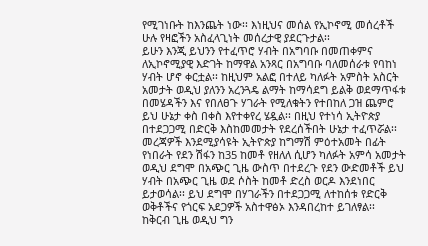የሚገነቡት ከእንጨት ነው፡፡ እነዚህና መሰል የኢኮኖሚ መሰረቶች ሁሉ የዛፎችን አስፈላጊነት መሰረታዊ ያደርጉታል፡፡
ይሁን እንጂ ይህንን የተፈጥሮ ሃብት በአግባቡ በመጠቀምና ለኢኮኖሚያዊ እድገት ከማዋል አንጻር በአግባቡ ባለመሰራቱ የባከነ ሃብት ሆኖ ቀርቷል፡፡ ከዚህም አልፎ በተለይ ካለፉት አምስት አስርት አመታት ወዲህ ያለንን አረንጓዴ ልማት ከማሳደግ ይልቅ ወደማጥፋቱ በመሄዳችን እና የበለፀጉ ሃገራት የሚለቁትን የተበከለ ጋዝ ጨምሮ ይህ ሁኔታ ቀስ በቀስ እየተቀየረ ሄዷል፡፡ በዚህ የተነሳ ኢትዮጵያ በተደጋጋሚ በድርቅ እስከመመታት የደረሰችበት ሁኔታ ተፈጥሯል፡፡
መረጃዎች እንደሚያሳዩት ኢትዮጵያ ከግማሽ ምዕተአመት በፊት የነበራት የደን ሽፋን ከ35 ከመቶ የዘለለ ሲሆን ካለፉት አምሳ አመታት ወዲህ ደግሞ በአጭር ጊዜ ውስጥ በተደረጉ የደን ውድመቶች ይህ ሃብት በአጭር ጊዜ ወደ ሶስት ከመቶ ድረስ ወርዶ እንደነበር ይታወሳል፡፡ ይህ ደግሞ በሃገራችን በተደጋጋሚ ለተከሰቱ የድርቅ ወቅቶችና የጎርፍ አደጋዎች አስተዋፅኦ እንዳበረከተ ይገለፃል፡፡
ከቅርብ ጊዜ ወዲህ ግን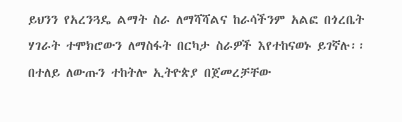ይህንን የአረንጓዴ ልማት ስራ ለማሻሻልና ከራሳችንም አልፎ በጎረቤት ሃገራት ተሞክሮውን ለማስፋት በርካታ ስራዎች እየተከናወኑ ይገኛሉ፡፡ በተለይ ለውጡን ተከትሎ ኢትዮጵያ በጀመረቻቸው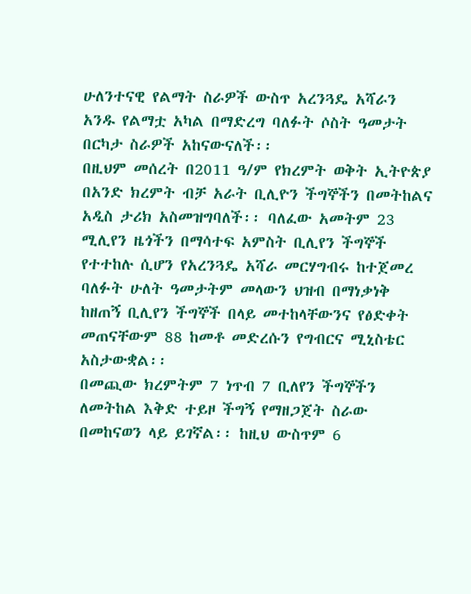ሁለንተናዊ የልማት ስራዎች ውስጥ አረንጓዴ አሻራን አንዱ የልማቷ አካል በማድረግ ባለፉት ሶስት ዓመታት በርካታ ስራዎች አከናውናለች፡፡
በዚህም መሰረት በ2011 ዓ/ም የክረምት ወቅት ኢትዮጵያ በአንድ ክረምት ብቻ አራት ቢሊዮን ችግኞችን በመትከልና አዲስ ታሪክ አስመዝግባለች፡፡ ባለፈው አመትም 23 ሚሊየን ዜጎችን በማሳተፍ አምስት ቢሊየን ችግኞች የተተከሉ ሲሆን የአረንጓዴ አሻራ መርሃግብሩ ከተጀመረ ባለፉት ሁለት ዓመታትም መላውን ህዝብ በማነቃነቅ ከዘጠኝ ቢሊየን ችግኞች በላይ መተከላቸውንና የፅድቀት መጠናቸውም 88 ከመቶ መድረሱን የግብርና ሚኒስቴር አስታውቋል፡፡
በመጪው ክረምትም 7 ነጥብ 7 ቢለየን ችግኞችን ለመትከል እቅድ ተይዞ ችግኝ የማዘጋጀት ስራው በመከናወን ላይ ይገኛል፡፡ ከዚህ ውስጥም 6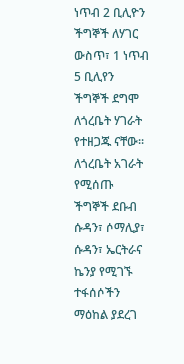ነጥብ 2 ቢሊዮን ችግኞች ለሃገር ውስጥ፣ 1 ነጥብ 5 ቢሊየን ችግኞች ደግሞ ለጎረቤት ሃገራት የተዘጋጁ ናቸው፡፡ ለጎረቤት አገራት የሚሰጡ ችግኞች ደቡብ ሱዳን፣ ሶማሊያ፣ ሱዳን፣ ኤርትራና ኬንያ የሚገኙ ተፋሰሶችን ማዕከል ያደረገ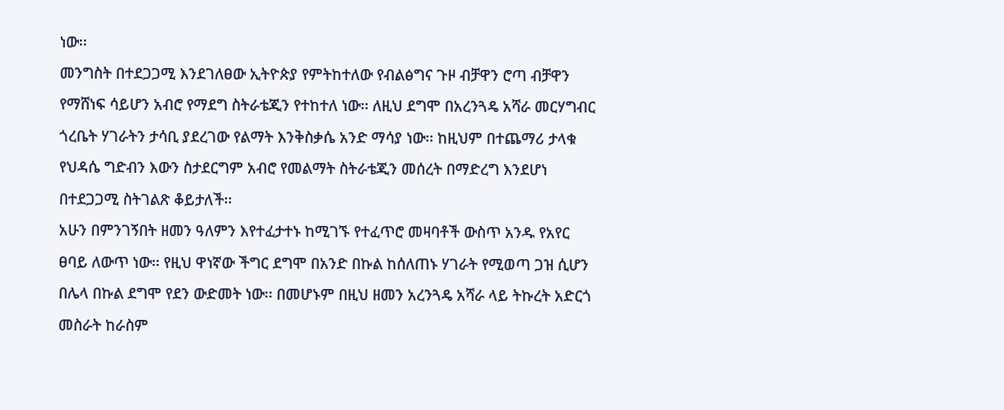ነው፡፡
መንግስት በተደጋጋሚ እንደገለፀው ኢትዮጵያ የምትከተለው የብልፅግና ጉዞ ብቻዋን ሮጣ ብቻዋን የማሸነፍ ሳይሆን አብሮ የማደግ ስትራቴጂን የተከተለ ነው፡፡ ለዚህ ደግሞ በአረንጓዴ አሻራ መርሃግብር ጎረቤት ሃገራትን ታሳቢ ያደረገው የልማት እንቅስቃሴ አንድ ማሳያ ነው፡፡ ከዚህም በተጨማሪ ታላቁ የህዳሴ ግድብን እውን ስታደርግም አብሮ የመልማት ስትራቴጂን መሰረት በማድረግ እንደሆነ በተደጋጋሚ ስትገልጽ ቆይታለች፡፡
አሁን በምንገኝበት ዘመን ዓለምን እየተፈታተኑ ከሚገኙ የተፈጥሮ መዛባቶች ውስጥ አንዱ የአየር ፀባይ ለውጥ ነው፡፡ የዚህ ዋነኛው ችግር ደግሞ በአንድ በኩል ከሰለጠኑ ሃገራት የሚወጣ ጋዝ ሲሆን በሌላ በኩል ደግሞ የደን ውድመት ነው፡፡ በመሆኑም በዚህ ዘመን አረንጓዴ አሻራ ላይ ትኩረት አድርጎ መስራት ከራስም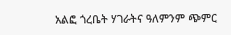አልፎ ጎረቤት ሃገራትና ዓለምንም ጭምር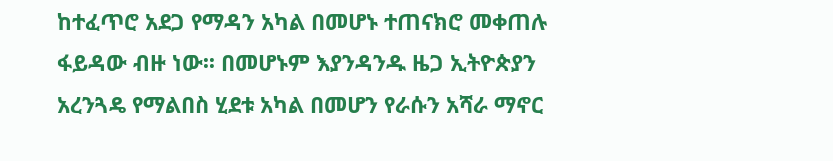ከተፈጥሮ አደጋ የማዳን አካል በመሆኑ ተጠናክሮ መቀጠሉ ፋይዳው ብዙ ነው፡፡ በመሆኑም እያንዳንዱ ዜጋ ኢትዮጵያን አረንጓዴ የማልበስ ሂደቱ አካል በመሆን የራሱን አሻራ ማኖር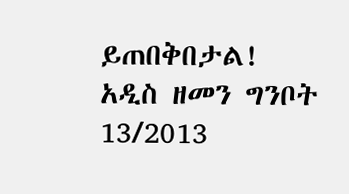ይጠበቅበታል!
አዲስ ዘመን ግንቦት 13/2013